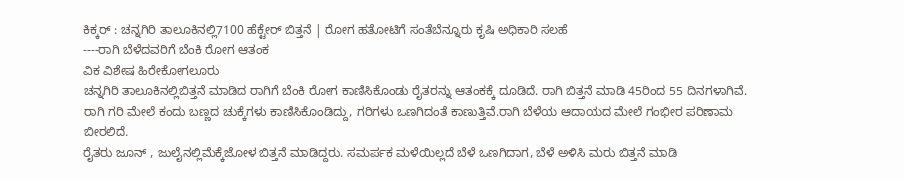ಕಿಕ್ಕರ್ : ಚನ್ನಗಿರಿ ತಾಲೂಕಿನಲ್ಲಿ7100 ಹೆಕ್ಟೇರ್ ಬಿತ್ತನೆ | ರೋಗ ಹತೋಟಿಗೆ ಸಂತೆಬೆನ್ನೂರು ಕೃಷಿ ಅಧಿಕಾರಿ ಸಲಹೆ
----ರಾಗಿ ಬೆಳೆದವರಿಗೆ ಬೆಂಕಿ ರೋಗ ಆತಂಕ
ವಿಕ ವಿಶೇಷ ಹಿರೇಕೋಗಲೂರು
ಚನ್ನಗಿರಿ ತಾಲೂಕಿನಲ್ಲಿಬಿತ್ತನೆ ಮಾಡಿದ ರಾಗಿಗೆ ಬೆಂಕಿ ರೋಗ ಕಾಣಿಸಿಕೊಂಡು ರೈತರನ್ನು ಆತಂಕಕ್ಕೆ ದೂಡಿದೆ. ರಾಗಿ ಬಿತ್ತನೆ ಮಾಡಿ 45ರಿಂದ 55 ದಿನಗಳಾಗಿವೆ. ರಾಗಿ ಗರಿ ಮೇಲೆ ಕಂದು ಬಣ್ಣದ ಚುಕ್ಕೆಗಳು ಕಾಣಿಸಿಕೊಂಡಿದ್ದು, ಗರಿಗಳು ಒಣಗಿದಂತೆ ಕಾಣುತ್ತಿವೆ.ರಾಗಿ ಬೆಳೆಯ ಆದಾಯದ ಮೇಲೆ ಗಂಭೀರ ಪರಿಣಾಮ ಬೀರಲಿದೆ.
ರೈತರು ಜೂನ್ , ಜುಲೈನಲ್ಲಿಮೆಕ್ಕೆಜೋಳ ಬಿತ್ತನೆ ಮಾಡಿದ್ದರು. ಸಮರ್ಪಕ ಮಳೆಯಿಲ್ಲದೆ ಬೆಳೆ ಒಣಗಿದಾಗ, ಬೆಳೆ ಅಳಿಸಿ ಮರು ಬಿತ್ತನೆ ಮಾಡಿ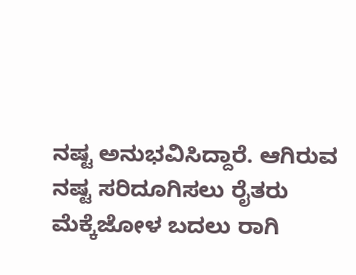ನಷ್ಟ ಅನುಭವಿಸಿದ್ದಾರೆ. ಆಗಿರುವ ನಷ್ಟ ಸರಿದೂಗಿಸಲು ರೈತರು ಮೆಕ್ಕೆಜೋಳ ಬದಲು ರಾಗಿ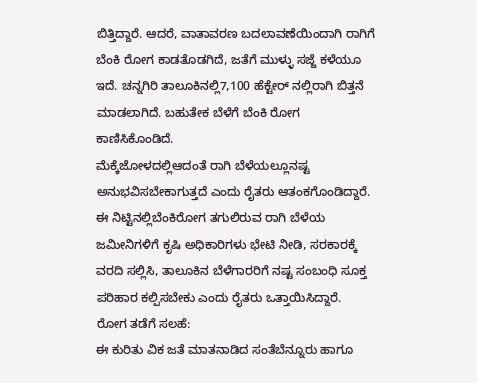ಬಿತ್ತಿದ್ದಾರೆ. ಆದರೆ, ವಾತಾವರಣ ಬದಲಾವಣೆಯಿಂದಾಗಿ ರಾಗಿಗೆ ಬೆಂಕಿ ರೋಗ ಕಾಡತೊಡಗಿದೆ, ಜತೆಗೆ ಮುಳ್ಳು ಸಜ್ಜೆ ಕಳೆಯೂ ಇದೆ. ಚನ್ನಗಿರಿ ತಾಲೂಕಿನಲ್ಲಿ7,100 ಹೆಕ್ಟೇರ್ ನಲ್ಲಿರಾಗಿ ಬಿತ್ತನೆ ಮಾಡಲಾಗಿದೆ. ಬಹುತೇಕ ಬೆಳೆಗೆ ಬೆಂಕಿ ರೋಗ ಕಾಣಿಸಿಕೊಂಡಿದೆ.
ಮೆಕ್ಕೆಜೋಳದಲ್ಲಿಆದಂತೆ ರಾಗಿ ಬೆಳೆಯಲ್ಲೂನಷ್ಟ ಅನುಭವಿಸಬೇಕಾಗುತ್ತದೆ ಎಂದು ರೈತರು ಆತಂಕಗೊಂಡಿದ್ದಾರೆ. ಈ ನಿಟ್ಟಿನಲ್ಲಿಬೆಂಕಿರೋಗ ತಗುಲಿರುವ ರಾಗಿ ಬೆಳೆಯ ಜಮೀನಿಗಳಿಗೆ ಕೃಷಿ ಅಧಿಕಾರಿಗಳು ಭೇಟಿ ನೀಡಿ, ಸರಕಾರಕ್ಕೆ ವರದಿ ಸಲ್ಲಿಸಿ, ತಾಲೂಕಿನ ಬೆಳೆಗಾರರಿಗೆ ನಷ್ಟ ಸಂಬಂಧಿ ಸೂಕ್ತ ಪರಿಹಾರ ಕಲ್ಪಿಸಬೇಕು ಎಂದು ರೈತರು ಒತ್ತಾಯಿಸಿದ್ದಾರೆ.
ರೋಗ ತಡೆಗೆ ಸಲಹೆ:
ಈ ಕುರಿತು ವಿಕ ಜತೆ ಮಾತನಾಡಿದ ಸಂತೆಬೆನ್ನೂರು ಹಾಗೂ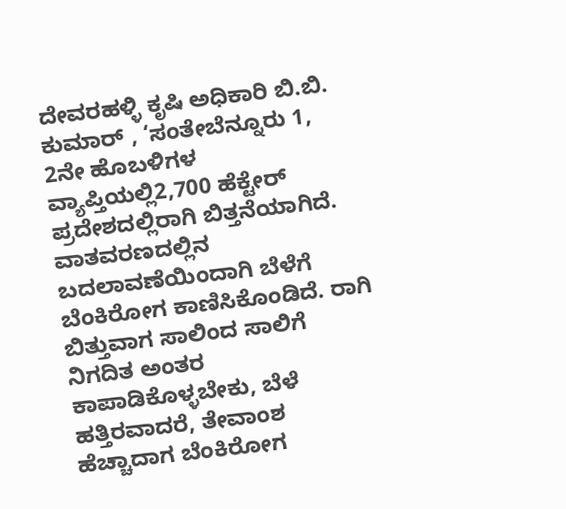ದೇವರಹಳ್ಳಿ ಕೃಷಿ ಅಧಿಕಾರಿ ಬಿ.ಬಿ. ಕುಮಾರ್ , ‘ಸಂತೇಬೆನ್ನೂರು 1, 2ನೇ ಹೊಬಳಿಗಳ ವ್ಯಾಪ್ತಿಯಲ್ಲಿ2,700 ಹೆಕ್ಟೇರ್ ಪ್ರದೇಶದಲ್ಲಿರಾಗಿ ಬಿತ್ತನೆಯಾಗಿದೆ. ವಾತವರಣದಲ್ಲಿನ ಬದಲಾವಣೆಯಿಂದಾಗಿ ಬೆಳೆಗೆ ಬೆಂಕಿರೋಗ ಕಾಣಿಸಿಕೊಂಡಿದೆ. ರಾಗಿ ಬಿತ್ತುವಾಗ ಸಾಲಿಂದ ಸಾಲಿಗೆ ನಿಗದಿತ ಅಂತರ ಕಾಪಾಡಿಕೊಳ್ಳಬೇಕು, ಬೆಳೆ ಹತ್ತಿರವಾದರೆ, ತೇವಾಂಶ ಹೆಚ್ಚಾದಾಗ ಬೆಂಕಿರೋಗ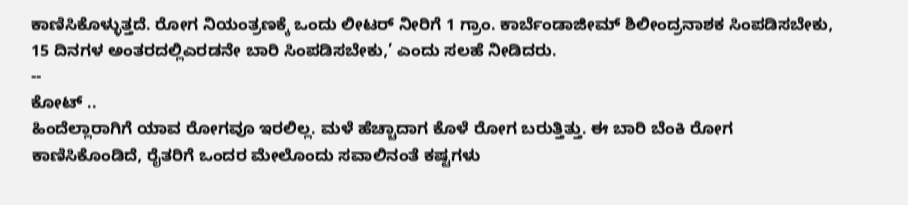ಕಾಣಿಸಿಕೊಳ್ಳುತ್ತದೆ. ರೋಗ ನಿಯಂತ್ರಣಕ್ಕೆ ಒಂದು ಲೀಟರ್ ನೀರಿಗೆ 1 ಗ್ರಾಂ. ಕಾರ್ಬೆಂಡಾಜೀಮ್ ಶಿಲೀಂದ್ರನಾಶಕ ಸಿಂಪಡಿಸಬೇಕು, 15 ದಿನಗಳ ಅಂತರದಲ್ಲಿಎರಡನೇ ಬಾರಿ ಸಿಂಪಡಿಸಬೇಕು,’ ಎಂದು ಸಲಹೆ ನೀಡಿದರು.
--
ಕೋಟ್ ..
ಹಿಂದೆಲ್ಲಾರಾಗಿಗೆ ಯಾವ ರೋಗವೂ ಇರಲಿಲ್ಲ. ಮಳೆ ಹೆಚ್ಚಾದಾಗ ಕೊಳೆ ರೋಗ ಬರುತ್ತಿತ್ತು. ಈ ಬಾರಿ ಬೆಂಕಿ ರೋಗ ಕಾಣಿಸಿಕೊಂಡಿದೆ, ರೈತರಿಗೆ ಒಂದರ ಮೇಲೊಂದು ಸವಾಲಿನಂತೆ ಕಷ್ಟಗಳು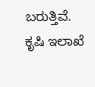ಬರುತ್ತಿವೆ. ಕೃಷಿ ಇಲಾಖೆ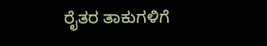ರೈತರ ತಾಕುಗಳಿಗೆ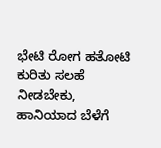ಭೇಟಿ ರೋಗ ಹತೋಟಿ ಕುರಿತು ಸಲಹೆ ನೀಡಬೇಕು, ಹಾನಿಯಾದ ಬೆಳೆಗೆ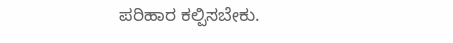ಪರಿಹಾರ ಕಲ್ಪಿಸಬೇಕು.